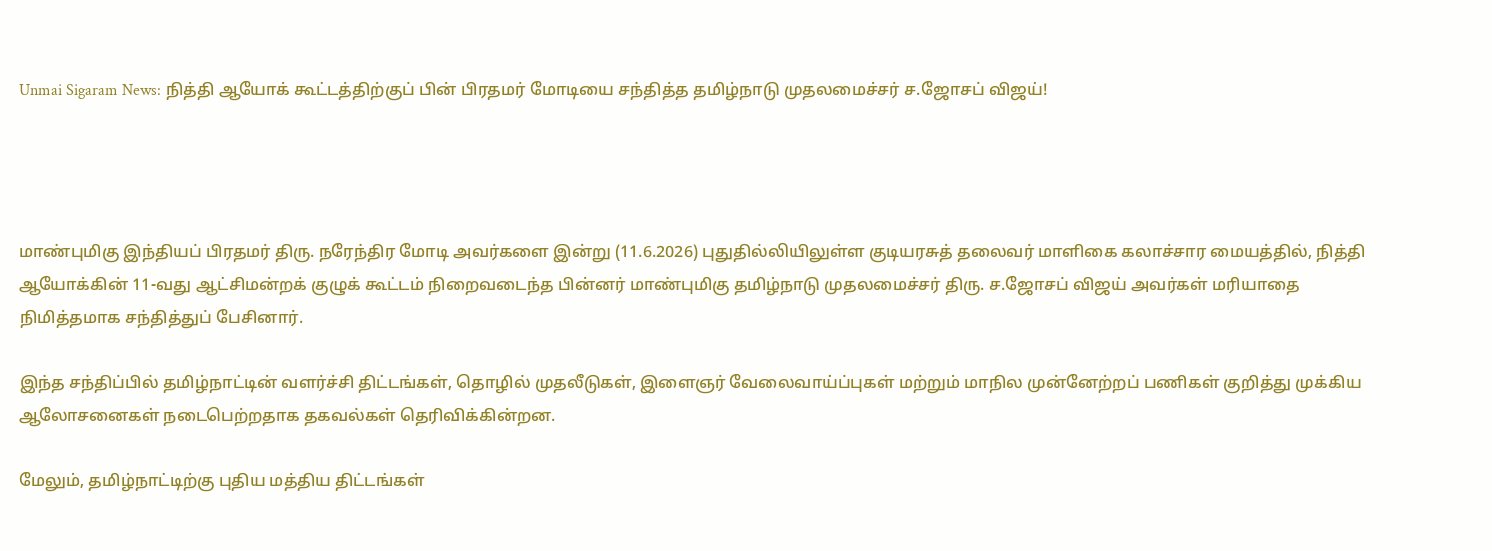Unmai Sigaram News: நித்தி ஆயோக் கூட்டத்திற்குப் பின் பிரதமர் மோடியை சந்தித்த தமிழ்நாடு முதலமைச்சர் ச.ஜோசப் விஜய்!




மாண்புமிகு இந்தியப் பிரதமர் திரு. நரேந்திர மோடி அவர்களை இன்று (11.6.2026) புதுதில்லியிலுள்ள குடியரசுத் தலைவர் மாளிகை கலாச்சார மையத்தில், நித்தி ஆயோக்கின் 11-வது ஆட்சிமன்றக் குழுக் கூட்டம் நிறைவடைந்த பின்னர் மாண்புமிகு தமிழ்நாடு முதலமைச்சர் திரு. ச.ஜோசப் விஜய் அவர்கள் மரியாதை நிமித்தமாக சந்தித்துப் பேசினார்.

இந்த சந்திப்பில் தமிழ்நாட்டின் வளர்ச்சி திட்டங்கள், தொழில் முதலீடுகள், இளைஞர் வேலைவாய்ப்புகள் மற்றும் மாநில முன்னேற்றப் பணிகள் குறித்து முக்கிய ஆலோசனைகள் நடைபெற்றதாக தகவல்கள் தெரிவிக்கின்றன.

மேலும், தமிழ்நாட்டிற்கு புதிய மத்திய திட்டங்கள்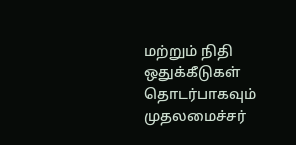மற்றும் நிதி ஒதுக்கீடுகள் தொடர்பாகவும் முதலமைச்சர்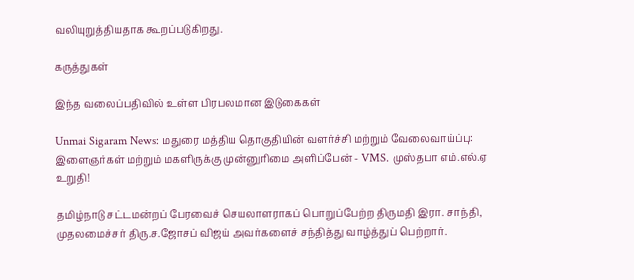வலியுறுத்தியதாக கூறப்படுகிறது.

கருத்துகள்

இந்த வலைப்பதிவில் உள்ள பிரபலமான இடுகைகள்

Unmai Sigaram News: மதுரை மத்திய தொகுதியின் வளர்ச்சி மற்றும் வேலைவாய்ப்பு: இளைஞர்கள் மற்றும் மகளிருக்கு முன்னுரிமை அளிப்பேன் - VMS. முஸ்தபா எம்.எல்.ஏ உறுதி!

தமிழ்நாடு சட்டமன்றப் பேரவைச் செயலாளராகப் பொறுப்பேற்ற திருமதி இரா. சாந்தி, முதலமைச்சர் திரு.ச.ஜோசப் விஜய் அவர்களைச் சந்தித்து வாழ்த்துப் பெற்றார்.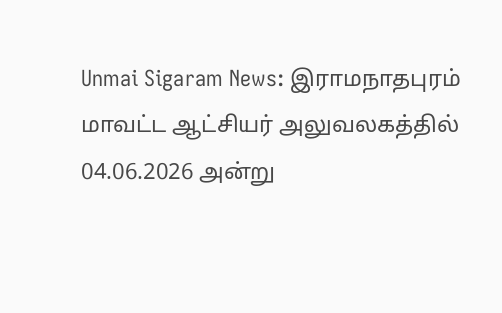Unmai Sigaram News: இராமநாதபுரம் மாவட்ட ஆட்சியர் அலுவலகத்தில் 04.06.2026 அன்று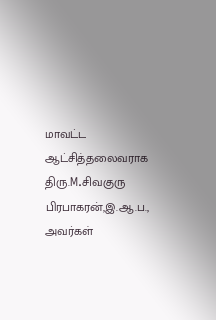மாவட்ட ஆட்சித்தலைவராக திரு.M.சிவகுரு பிரபாகரன்,இ.ஆ.ப., அவர்கள்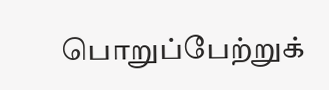பொறுப்பேற்றுக்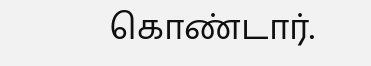கொண்டார்.